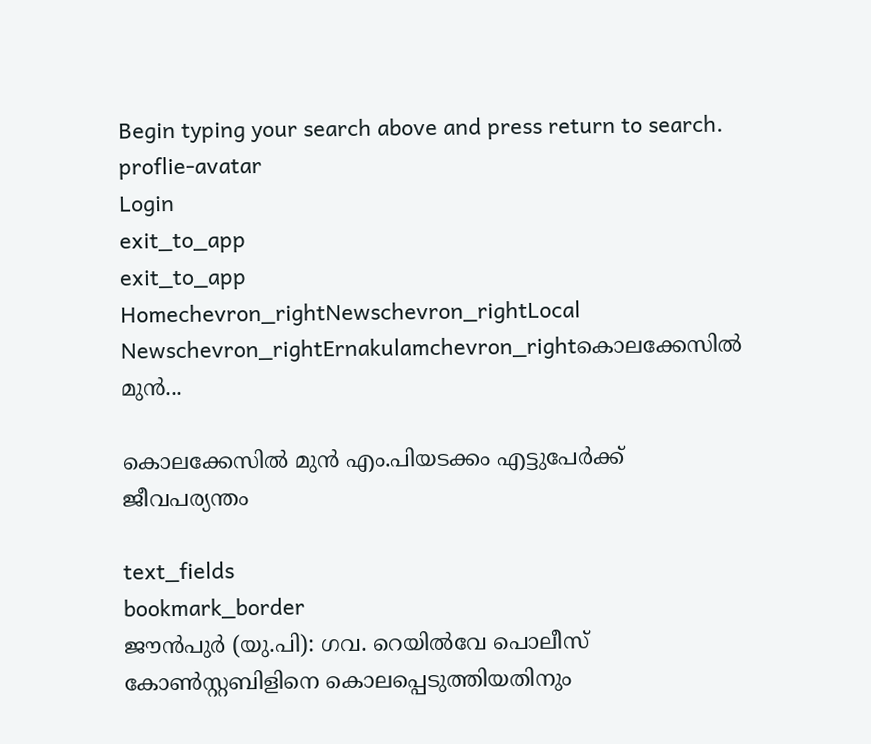Begin typing your search above and press return to search.
proflie-avatar
Login
exit_to_app
exit_to_app
Homechevron_rightNewschevron_rightLocal Newschevron_rightErnakulamchevron_rightകൊലക്കേസിൽ മുൻ...

കൊലക്കേസിൽ മുൻ എം.പിയടക്കം എട്ടുപേർക്ക് ജീവപര്യന്തം

text_fields
bookmark_border
ജൗൻപുർ (യു.പി): ഗവ. റെയിൽവേ പൊലീസ് കോൺസ്റ്റബിളിനെ കൊലപ്പെടുത്തിയതിനും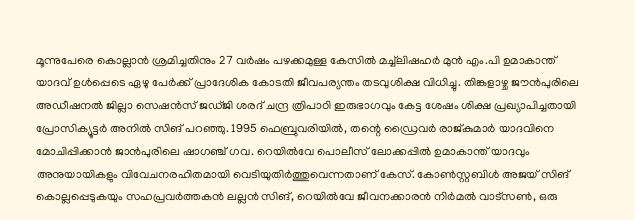മൂന്നുപേരെ കൊല്ലാൻ ശ്രമിച്ചതിനും 27 വർഷം പഴക്കമുള്ള കേസിൽ മച്ച്‌ലിഷഹർ മുൻ എം.പി ഉമാകാന്ത് യാദവ് ഉൾപ്പെടെ ഏഴു പേർക്ക് പ്രാദേശിക കോടതി ജീവപര്യന്തം തടവുശിക്ഷ വിധിച്ചു. തിങ്കളാഴ്ച ജൗൻപുരിലെ അഡീഷനൽ ജില്ലാ സെഷൻസ് ജഡ്ജി ശരദ് ചന്ദ്ര ത്രിപാഠി ഇരുഭാഗവും കേട്ട ശേഷം ശിക്ഷ പ്രഖ്യാപിച്ചതായി പ്രോസിക്യൂട്ടർ അനിൽ സിങ് പറഞ്ഞു. 1995 ഫെബ്രുവരിയിൽ, തന്റെ ഡ്രൈവർ രാജ്കുമാർ യാദവിനെ മോചിപ്പിക്കാൻ ജാൻപുരിലെ ഷാഗഞ്ച് ഗവ. റെയിൽവേ പൊലീസ് ലോക്കപ്പിൽ ഉമാകാന്ത് യാദവും അനുയായികളും വിവേചനരഹിതമായി വെടിയുതിർത്തുവെന്നതാണ് കേസ്. കോൺസ്റ്റബിൾ അജയ് സിങ് കൊല്ലപ്പെടുകയും സഹപ്രവർത്തകൻ ലല്ലൻ സിങ്, റെയിൽവേ ജീവനക്കാരൻ നിർമൽ വാട്സൺ, ഒരു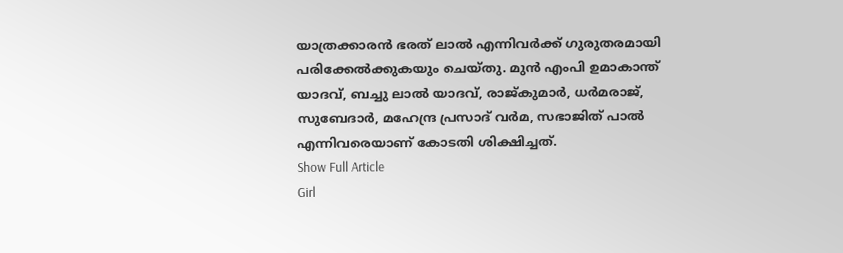യാത്രക്കാരൻ ഭരത് ലാൽ എന്നിവർക്ക് ഗുരുതരമായി പരിക്കേൽക്കുകയും ചെയ്തു. മുൻ എംപി ഉമാകാന്ത് യാദവ്, ബച്ചു ലാൽ യാദവ്, രാജ്കുമാർ, ധർമരാജ്, സുബേദാർ, മഹേന്ദ്ര പ്രസാദ് വർമ, സഭാജിത് പാൽ എന്നിവരെയാണ് കോടതി ശിക്ഷിച്ചത്.
Show Full Article
Girl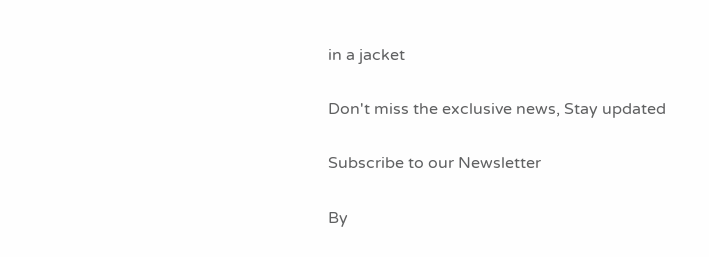in a jacket

Don't miss the exclusive news, Stay updated

Subscribe to our Newsletter

By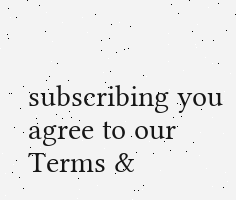subscribing you agree to our Terms &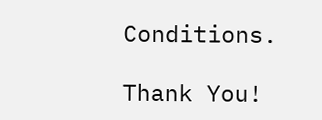Conditions.

Thank You!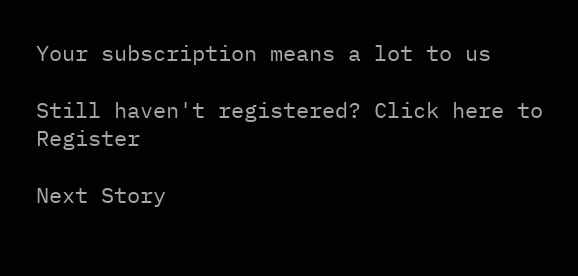Your subscription means a lot to us

Still haven't registered? Click here to Register

Next Story